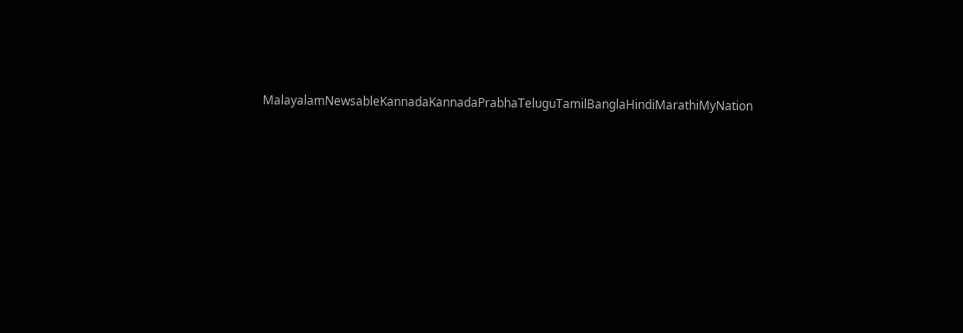MalayalamNewsableKannadaKannadaPrabhaTeluguTamilBanglaHindiMarathiMyNation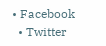• Facebook
  • Twitter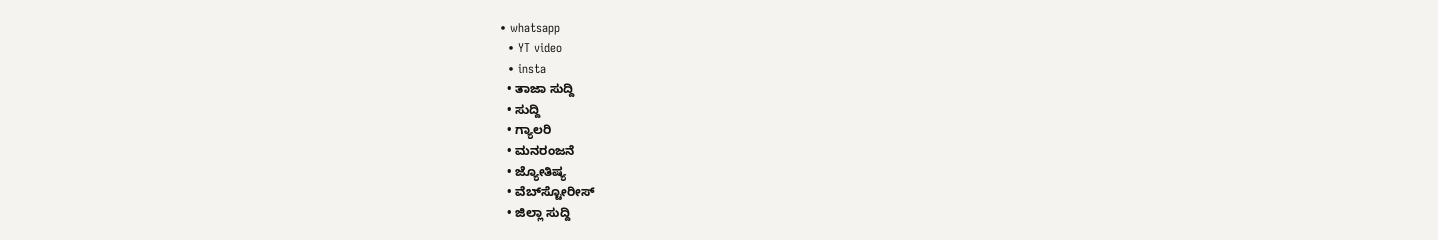• whatsapp
  • YT video
  • insta
  • ತಾಜಾ ಸುದ್ದಿ
  • ಸುದ್ದಿ
  • ಗ್ಯಾಲರಿ
  • ಮನರಂಜನೆ
  • ಜ್ಯೋತಿಷ್ಯ
  • ವೆಬ್‌ಸ್ಟೋರೀಸ್
  • ಜಿಲ್ಲಾ ಸುದ್ದಿ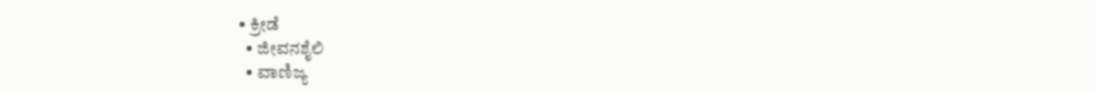• ಕ್ರೀಡೆ
  • ಜೀವನಶೈಲಿ
  • ವಾಣಿಜ್ಯ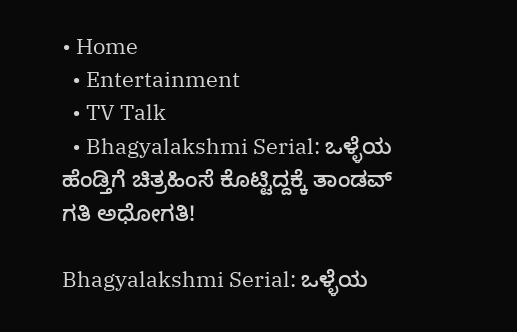• Home
  • Entertainment
  • TV Talk
  • Bhagyalakshmi Serial: ಒಳ್ಳೆಯ ಹೆಂಡ್ತಿಗೆ ಚಿತ್ರಹಿಂಸೆ ಕೊಟ್ಟಿದ್ದಕ್ಕೆ ತಾಂಡವ್‌ ಗತಿ ಅಧೋಗತಿ!

Bhagyalakshmi Serial: ಒಳ್ಳೆಯ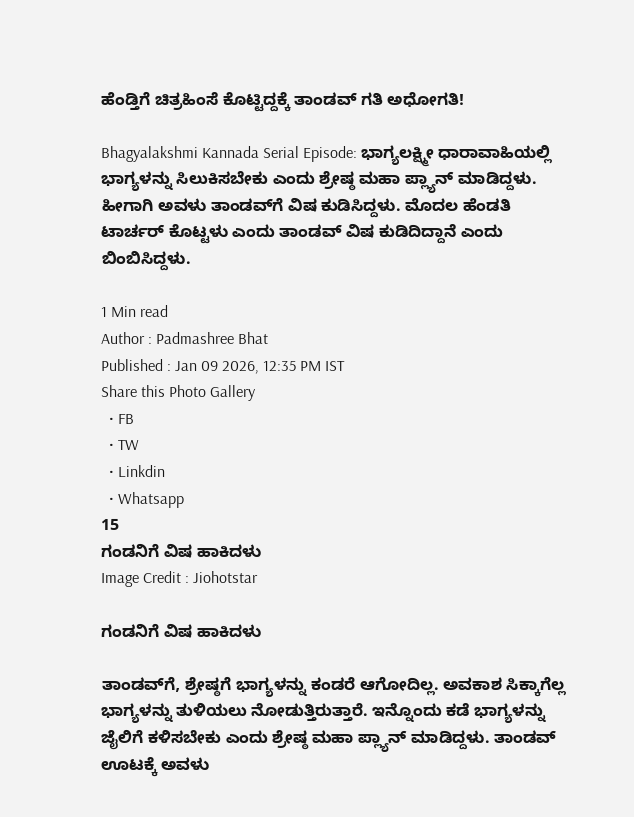ಹೆಂಡ್ತಿಗೆ ಚಿತ್ರಹಿಂಸೆ ಕೊಟ್ಟಿದ್ದಕ್ಕೆ ತಾಂಡವ್‌ ಗತಿ ಅಧೋಗತಿ!

Bhagyalakshmi Kannada Serial Episode: ಭಾಗ್ಯಲಕ್ಷ್ಮೀ ಧಾರಾವಾಹಿಯಲ್ಲಿ ಭಾಗ್ಯಳನ್ನು ಸಿಲುಕಿಸಬೇಕು ಎಂದು ಶ್ರೇಷ್ಠ ಮಹಾ ಪ್ಲ್ಯಾನ್‌ ಮಾಡಿದ್ದಳು. ಹೀಗಾಗಿ ಅವಳು ತಾಂಡವ್‌ಗೆ ವಿಷ ಕುಡಿಸಿದ್ದಳು. ಮೊದಲ ಹೆಂಡತಿ ಟಾರ್ಚರ್‌ ಕೊಟ್ಟಳು ಎಂದು ತಾಂಡವ್‌ ವಿಷ ಕುಡಿದಿದ್ದಾನೆ ಎಂದು ಬಿಂಬಿಸಿದ್ದಳು.

1 Min read
Author : Padmashree Bhat
Published : Jan 09 2026, 12:35 PM IST
Share this Photo Gallery
  • FB
  • TW
  • Linkdin
  • Whatsapp
15
ಗಂಡನಿಗೆ ವಿಷ ಹಾಕಿದಳು
Image Credit : Jiohotstar

ಗಂಡನಿಗೆ ವಿಷ ಹಾಕಿದಳು

ತಾಂಡವ್‌ಗೆ, ಶ್ರೇಷ್ಠಗೆ ಭಾಗ್ಯಳನ್ನು ಕಂಡರೆ ಆಗೋದಿಲ್ಲ. ಅವಕಾಶ ಸಿಕ್ಕಾಗೆಲ್ಲ ಭಾಗ್ಯಳನ್ನು ತುಳಿಯಲು ನೋಡುತ್ತಿರುತ್ತಾರೆ. ಇನ್ನೊಂದು ಕಡೆ ಭಾಗ್ಯಳನ್ನು ಜೈಲಿಗೆ ಕಳಿಸಬೇಕು ಎಂದು ಶ್ರೇಷ್ಠ ಮಹಾ ಪ್ಲ್ಯಾನ್‌ ಮಾಡಿದ್ದಳು. ತಾಂಡವ್‌ ಊಟಕ್ಕೆ ಅವಳು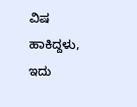ವಿಷ ಹಾಕಿದ್ದಳು, ಇದು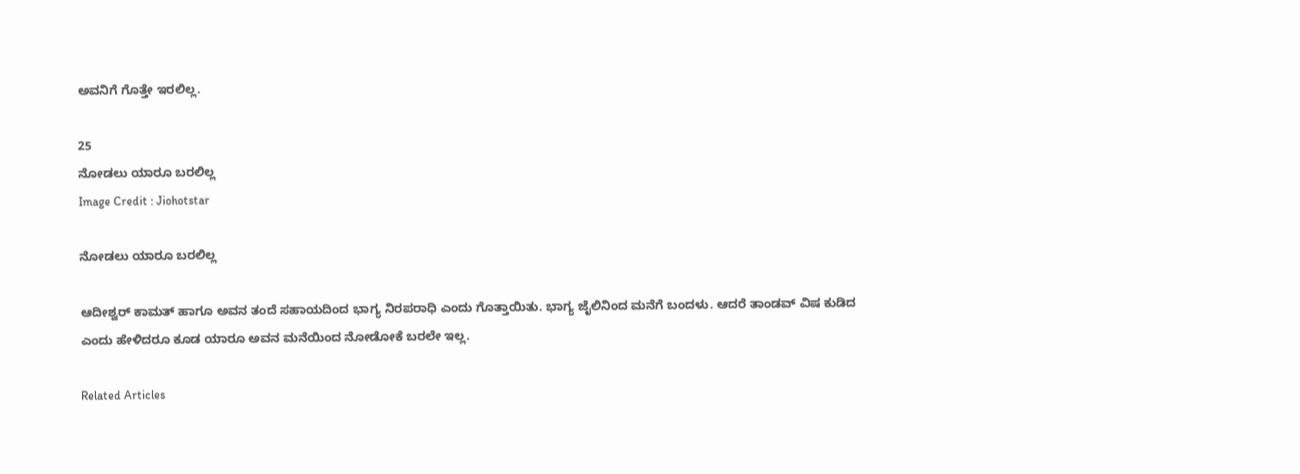ಅವನಿಗೆ ಗೊತ್ತೇ ಇರಲಿಲ್ಲ.

25
ನೋಡಲು ಯಾರೂ ಬರಲಿಲ್ಲ
Image Credit : Jiohotstar

ನೋಡಲು ಯಾರೂ ಬರಲಿಲ್ಲ

ಆದೀಶ್ವರ್‌ ಕಾಮತ್‌ ಹಾಗೂ ಅವನ ತಂದೆ ಸಹಾಯದಿಂದ ಭಾಗ್ಯ ನಿರಪರಾಧಿ ಎಂದು ಗೊತ್ತಾಯಿತು. ಭಾಗ್ಯ ಜೈಲಿನಿಂದ ಮನೆಗೆ ಬಂದಳು. ಆದರೆ ತಾಂಡವ್‌ ವಿಷ ಕುಡಿದ ಎಂದು ಹೇಳಿದರೂ ಕೂಡ ಯಾರೂ ಅವನ ಮನೆಯಿಂದ ನೋಡೋಕೆ ಬರಲೇ ಇಲ್ಲ.

Related Articles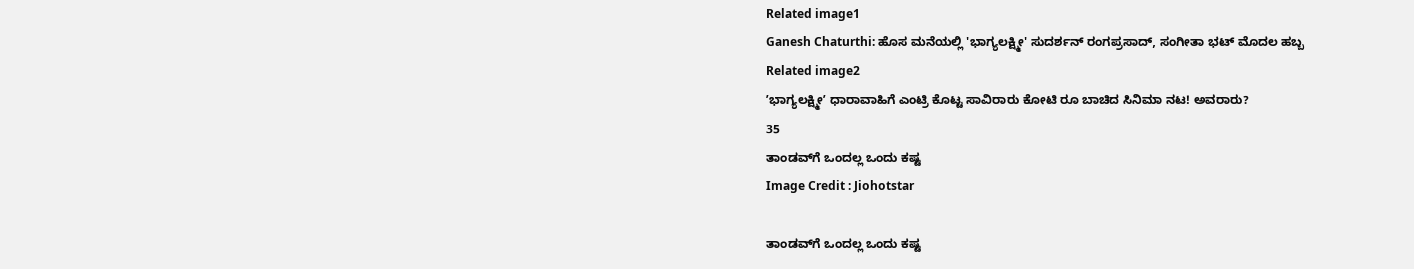Related image1
Ganesh Chaturthi: ಹೊಸ ಮನೆಯಲ್ಲಿ 'ಭಾಗ್ಯಲಕ್ಷ್ಮೀ' ಸುದರ್ಶನ್‌ ರಂಗಪ್ರಸಾದ್‌, ಸಂಗೀತಾ ಭಟ್‌ ಮೊದಲ ಹಬ್ಬ
Related image2
ʼಭಾಗ್ಯಲಕ್ಷ್ಮೀʼ ಧಾರಾವಾಹಿಗೆ ಎಂಟ್ರಿ ಕೊಟ್ಟ ಸಾವಿರಾರು ಕೋಟಿ ರೂ ಬಾಚಿದ ಸಿನಿಮಾ ನಟ! ಅವರಾರು?
35
ತಾಂಡವ್‌ಗೆ ಒಂದಲ್ಲ ಒಂದು ಕಷ್ಟ
Image Credit : Jiohotstar

ತಾಂಡವ್‌ಗೆ ಒಂದಲ್ಲ ಒಂದು ಕಷ್ಟ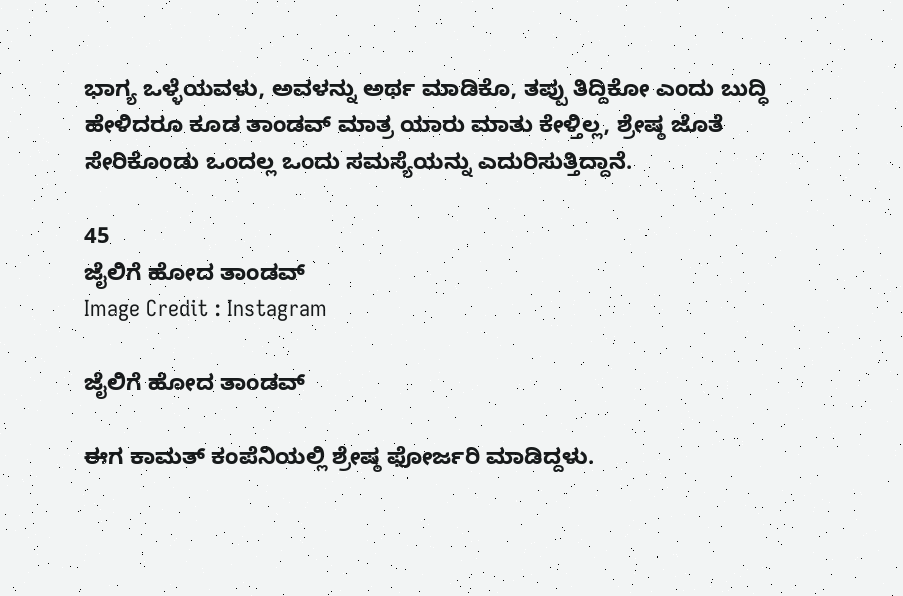ಭಾಗ್ಯ ಒಳ್ಳೆಯವಳು, ಅವಳನ್ನು ಅರ್ಥ ಮಾಡಿಕೊ, ತಪ್ಪು ತಿದ್ದಿಕೋ ಎಂದು ಬುದ್ಧಿ ಹೇಳಿದರೂ ಕೂಡ ತಾಂಡವ್‌ ಮಾತ್ರ ಯಾರು ಮಾತು ಕೇಳ್ತಿಲ್ಲ, ಶ್ರೇಷ್ಠ ಜೊತೆ ಸೇರಿಕೊಂಡು ಒಂದಲ್ಲ ಒಂದು ಸಮಸ್ಯೆಯನ್ನು ಎದುರಿಸುತ್ತಿದ್ದಾನೆ.

45
ಜೈಲಿಗೆ ಹೋದ ತಾಂಡವ್
Image Credit : Instagram

ಜೈಲಿಗೆ ಹೋದ ತಾಂಡವ್

ಈಗ ಕಾಮತ್‌ ಕಂಪೆನಿಯಲ್ಲಿ ಶ್ರೇಷ್ಠ ಫೋರ್ಜರಿ ಮಾಡಿದ್ದಳು.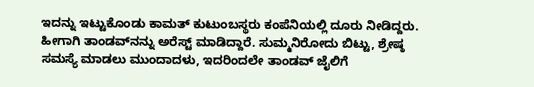ಇದನ್ನು ಇಟ್ಟುಕೊಂಡು ಕಾಮತ್‌ ಕುಟುಂಬಸ್ಥರು ಕಂಪೆನಿಯಲ್ಲಿ ದೂರು ನೀಡಿದ್ದರು. ಹೀಗಾಗಿ ತಾಂಡವ್‌ನನ್ನು ಅರೆಸ್ಟ್‌ ಮಾಡಿದ್ದಾರೆ. ಸುಮ್ಮನಿರೋದು ಬಿಟ್ಟು, ಶ್ರೇಷ್ಠ ಸಮಸ್ಯೆ ಮಾಡಲು ಮುಂದಾದಳು, ಇದರಿಂದಲೇ ತಾಂಡವ್‌ ಜೈಲಿಗೆ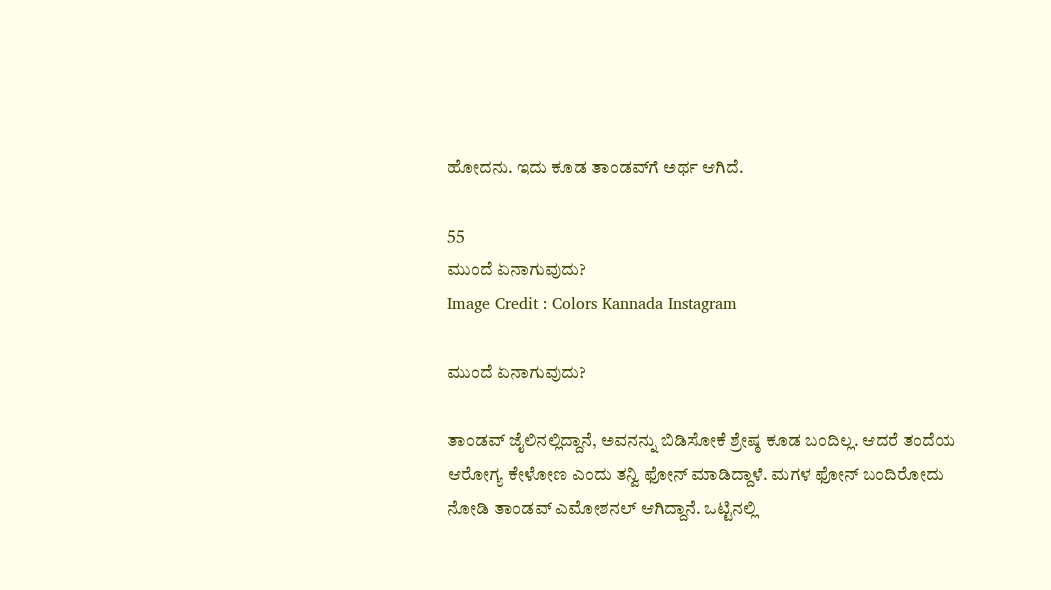ಹೋದನು. ಇದು ಕೂಡ ತಾಂಡವ್‌ಗೆ ಅರ್ಥ ಆಗಿದೆ.

55
ಮುಂದೆ ಏನಾಗುವುದು?
Image Credit : Colors Kannada Instagram

ಮುಂದೆ ಏನಾಗುವುದು?

ತಾಂಡವ್‌ ಜೈಲಿನಲ್ಲಿದ್ದಾನೆ, ಅವನನ್ನು ಬಿಡಿಸೋಕೆ ಶ್ರೇಷ್ಠ ಕೂಡ ಬಂದಿಲ್ಲ. ಆದರೆ ತಂದೆಯ ಆರೋಗ್ಯ ಕೇಳೋಣ ಎಂದು ತನ್ವಿ ಫೋನ್‌ ಮಾಡಿದ್ದಾಳೆ. ಮಗಳ ಫೋನ್‌ ಬಂದಿರೋದು ನೋಡಿ ತಾಂಡವ್‌ ಎಮೋಶನಲ್‌ ಆಗಿದ್ದಾನೆ. ಒಟ್ಟಿನಲ್ಲಿ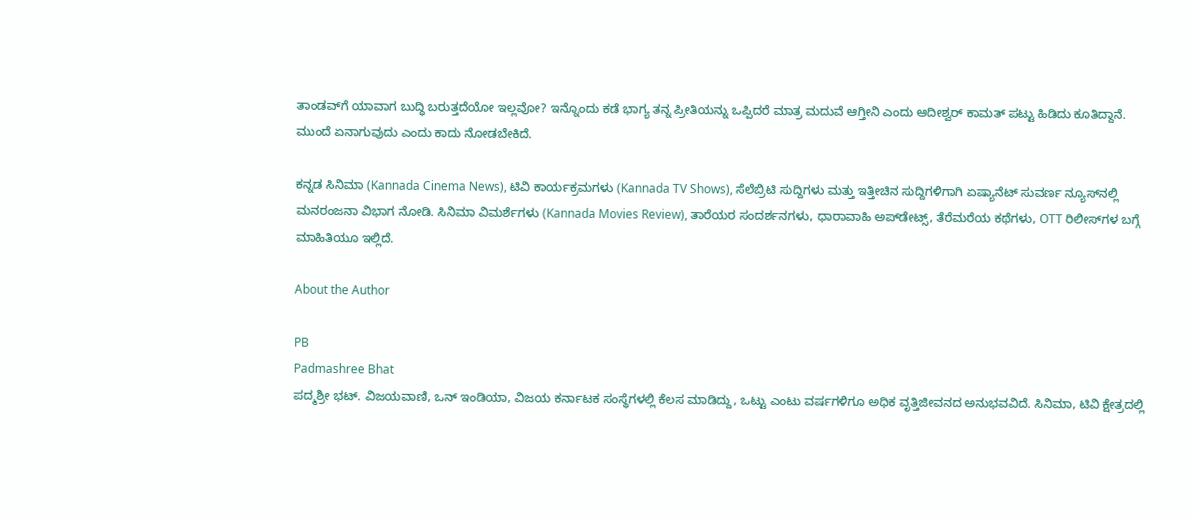ತಾಂಡವ್‌ಗೆ ಯಾವಾಗ ಬುದ್ಧಿ ಬರುತ್ತದೆಯೋ ಇಲ್ಲವೋ? ಇನ್ನೊಂದು ಕಡೆ ಭಾಗ್ಯ ತನ್ನ ಪ್ರೀತಿಯನ್ನು ಒಪ್ಪಿದರೆ ಮಾತ್ರ ಮದುವೆ ಆಗ್ತೀನಿ ಎಂದು ಆದೀಶ್ವರ್‌ ಕಾಮತ್‌ ಪಟ್ಟು ಹಿಡಿದು ಕೂತಿದ್ದಾನೆ. ಮುಂದೆ ಏನಾಗುವುದು ಎಂದು ಕಾದು ನೋಡಬೇಕಿದೆ.

ಕನ್ನಡ ಸಿನಿಮಾ (Kannada Cinema News), ಟಿವಿ ಕಾರ್ಯಕ್ರಮಗಳು (Kannada TV Shows), ಸೆಲೆಬ್ರಿಟಿ ಸುದ್ದಿಗಳು ಮತ್ತು ಇತ್ತೀಚಿನ ಸುದ್ದಿಗಳಿಗಾಗಿ ಏಷ್ಯಾನೆಟ್ ಸುವರ್ಣ ನ್ಯೂಸ್‌ನಲ್ಲಿ ಮನರಂಜನಾ ವಿಭಾಗ ನೋಡಿ. ಸಿನಿಮಾ ವಿಮರ್ಶೆಗಳು (Kannada Movies Review), ತಾರೆಯರ ಸಂದರ್ಶನಗಳು, ಧಾರಾವಾಹಿ ಅಪ್‌ಡೇಟ್ಸ್‌, ತೆರೆಮರೆಯ ಕಥೆಗಳು, OTT ರಿಲೀಸ್‌ಗಳ ಬಗ್ಗೆ ಮಾಹಿತಿಯೂ ಇಲ್ಲಿದೆ.

About the Author

PB
Padmashree Bhat
ಪದ್ಮಶ್ರೀ ಭಟ್. ವಿಜಯವಾಣಿ, ಒನ್ ಇಂಡಿಯಾ, ವಿಜಯ ಕರ್ನಾಟಕ ಸಂಸ್ಥೆಗಳಲ್ಲಿ ಕೆಲಸ ಮಾಡಿದ್ದು, ಒಟ್ಟು ಎಂಟು ವರ್ಷಗಳಿಗೂ ಅಧಿಕ ವೃತ್ತಿಜೀವನದ ಅನುಭವವಿದೆ. ಸಿನಿಮಾ, ಟಿವಿ ಕ್ಷೇತ್ರದಲ್ಲಿ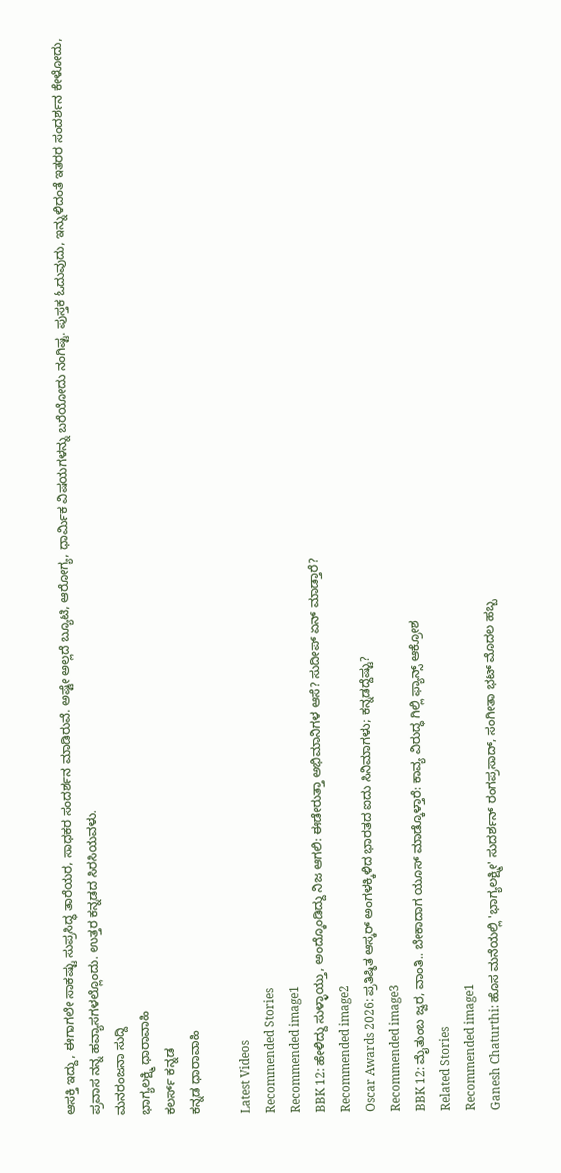ಆಸಕ್ತಿ ಇದ್ದು, ಈಗಾಗಲೇ ಸಾಕಷ್ಟು ಸುಪ್ರಸಿದ್ಧ ತಾರೆಯರ, ಸಾಧಕರ ಸಂದರ್ಶನ ಮಾಡಿರುವೆ. ಅಷ್ಟೇ ಅಲ್ಲದೆ ಬ್ಯೂಟಿ, ಆರೋಗ್ಯ, ಧಾರ್ಮಿಕ ವಿಷಯಗಳನ್ನು ಬರೆಯೋದು ನಂಗಿಷ್ಟ. ಪುಸ್ತಕ ಓದುವುದು, ಇನ್ನುಳಿದಂತೆ ಇತರರ ಸಂದರ್ಶನ ಕೇಳೋದು, ಪ್ರವಾಸ ನನ್ನ ಹವ್ಯಾಸಗಳಲ್ಲೊಂದು. ಉತ್ತರ ಕನ್ನಡದ ಸಿರಸಿಯವಳು.
ಮನರಂಜನಾ ಸುದ್ದಿ
ಭಾಗ್ಯಲಕ್ಷ್ಮಿ ಧಾರಾವಾಹಿ
ಕಲರ್ಸ್ ಕನ್ನಡ
ಕನ್ನಡ ಧಾರಾವಾಹಿ

Latest Videos
Recommended Stories
Recommended image1
BBK 12: ಹೇಳಿದ್ದು ಸುಳ್ಳಾಯ್ತು, ಅಂದ್ಕೊಂಡಿದ್ದು ನಿಜ ಆಗಲಿ: ಈಡೇರುತ್ತಾ ಅಭಿಮಾನಿಗಳ ಆಸೆ? ಸುದೀಪ್ ಏನ್ ಮಾಡ್ತಾರೆ?
Recommended image2
Oscar Awards 2026: ಪ್ರತಿಷ್ಠಿತ ಆಸ್ಕರ್‌ ಅಂಗಳಕ್ಕಿಳಿದ ಭಾರತದ ಐದು ಸಿನಿಮಾಗಳು; ಕನ್ನಡದ್ದೆಷ್ಟು?
Recommended image3
BBK 12: ಮೈತುಂಬ ಜ್ವರ, ವಾಂತಿ.. ಬೇಕಾದಾಗ ಯೂಸ್‌ ಮಾಡ್ಕೊಳ್ತಾರೆ: ಕಾವ್ಯ ವಿರುದ್ಧ ಗಿಲ್ಲಿ ಫ್ಯಾನ್ಸ್‌ ಆಕ್ರೋಶ
Related Stories
Recommended image1
Ganesh Chaturthi: ಹೊಸ ಮನೆಯಲ್ಲಿ 'ಭಾಗ್ಯಲಕ್ಷ್ಮೀ' ಸುದರ್ಶನ್‌ ರಂಗಪ್ರಸಾದ್‌, ಸಂಗೀತಾ ಭಟ್‌ ಮೊದಲ ಹಬ್ಬ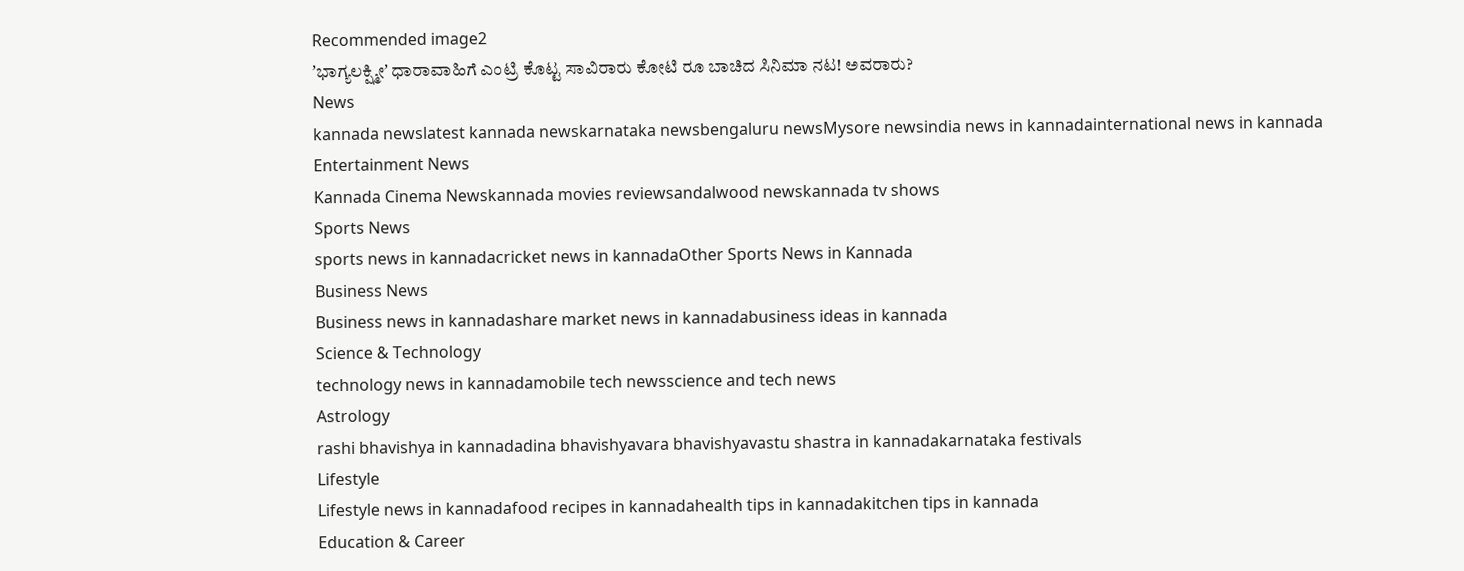Recommended image2
ʼಭಾಗ್ಯಲಕ್ಷ್ಮೀʼ ಧಾರಾವಾಹಿಗೆ ಎಂಟ್ರಿ ಕೊಟ್ಟ ಸಾವಿರಾರು ಕೋಟಿ ರೂ ಬಾಚಿದ ಸಿನಿಮಾ ನಟ! ಅವರಾರು?
News
kannada newslatest kannada newskarnataka newsbengaluru newsMysore newsindia news in kannadainternational news in kannada
Entertainment News
Kannada Cinema Newskannada movies reviewsandalwood newskannada tv shows
Sports News
sports news in kannadacricket news in kannadaOther Sports News in Kannada
Business News
Business news in kannadashare market news in kannadabusiness ideas in kannada
Science & Technology
technology news in kannadamobile tech newsscience and tech news
Astrology
rashi bhavishya in kannadadina bhavishyavara bhavishyavastu shastra in kannadakarnataka festivals
Lifestyle
Lifestyle news in kannadafood recipes in kannadahealth tips in kannadakitchen tips in kannada
Education & Career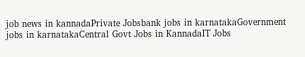job news in kannadaPrivate Jobsbank jobs in karnatakaGovernment jobs in karnatakaCentral Govt Jobs in KannadaIT Jobs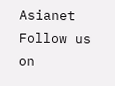Asianet
Follow us on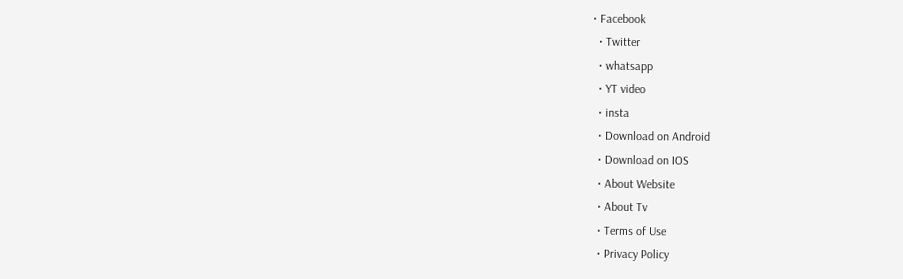• Facebook
  • Twitter
  • whatsapp
  • YT video
  • insta
  • Download on Android
  • Download on IOS
  • About Website
  • About Tv
  • Terms of Use
  • Privacy Policy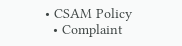• CSAM Policy
  • Complaint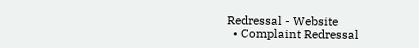Redressal - Website
  • Complaint Redressal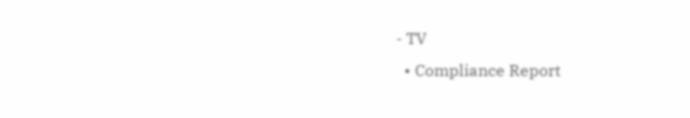- TV
  • Compliance Report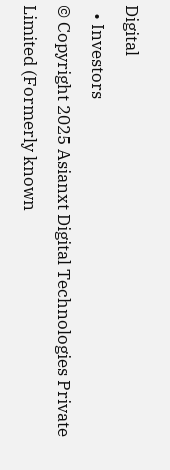Digital
  • Investors
© Copyright 2025 Asianxt Digital Technologies Private Limited (Formerly known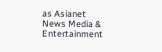as Asianet News Media & Entertainment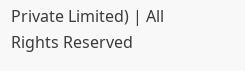Private Limited) | All Rights Reserved